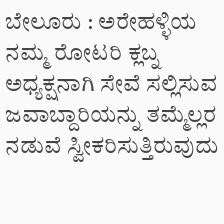ಬೇಲೂರು : ಅರೇಹಳ್ಳಿಯ ನಮ್ಮ ರೋಟರಿ ಕ್ಲಬ್ನ ಅಧ್ಯಕ್ಷನಾಗಿ ಸೇವೆ ಸಲ್ಲಿಸುವ ಜವಾಬ್ದಾರಿಯನ್ನು ತಮ್ಮೆಲ್ಲರ ನಡುವೆ ಸ್ವೀಕರಿಸುತ್ತಿರುವುದು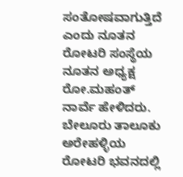ಸಂತೋಷವಾಗುತ್ತಿದೆ ಎಂದು ನೂತನ ರೋಟರಿ ಸಂಸ್ಥೆಯ ನೂತನ ಅಧ್ಯಕ್ಷ ರೋ.ಮಹಂತ್ ನಾರ್ವೆ ಹೇಳಿದರು.
ಬೇಲೂರು ತಾಲೂಕು ಅರೇಹಳ್ಳಿಯ ರೋಟರಿ ಭವನದಲ್ಲಿ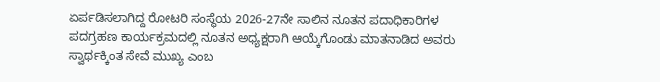ಏರ್ಪಡಿಸಲಾಗಿದ್ದ ರೋಟರಿ ಸಂಸ್ಥೆಯ 2026-27ನೇ ಸಾಲಿನ ನೂತನ ಪದಾಧಿಕಾರಿಗಳ ಪದಗ್ರಹಣ ಕಾರ್ಯಕ್ರಮದಲ್ಲಿ ನೂತನ ಅಧ್ಯಕ್ಷರಾಗಿ ಆಯ್ಕೆಗೊಂಡು ಮಾತನಾಡಿದ ಅವರು ಸ್ವಾರ್ಥಕ್ಕಿಂತ ಸೇವೆ ಮುಖ್ಯ ಎಂಬ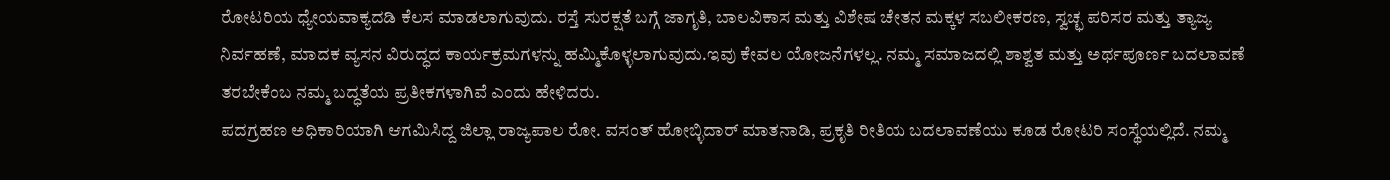ರೋಟರಿಯ ಧ್ಯೇಯವಾಕ್ಯದಡಿ ಕೆಲಸ ಮಾಡಲಾಗುವುದು. ರಸ್ತೆ ಸುರಕ್ಷತೆ ಬಗ್ಗೆ ಜಾಗೃತಿ, ಬಾಲವಿಕಾಸ ಮತ್ತು ವಿಶೇಷ ಚೇತನ ಮಕ್ಕಳ ಸಬಲೀಕರಣ, ಸ್ವಚ್ಛ ಪರಿಸರ ಮತ್ತು ತ್ಯಾಜ್ಯ ನಿರ್ವಹಣೆ, ಮಾದಕ ವ್ಯಸನ ವಿರುದ್ಧದ ಕಾರ್ಯಕ್ರಮಗಳನ್ನು ಹಮ್ಮಿಕೊಳ್ಳಲಾಗುವುದು.ಇವು ಕೇವಲ ಯೋಜನೆಗಳಲ್ಲ. ನಮ್ಮ ಸಮಾಜದಲ್ಲಿ ಶಾಶ್ವತ ಮತ್ತು ಅರ್ಥಪೂರ್ಣ ಬದಲಾವಣೆ ತರಬೇಕೆಂಬ ನಮ್ಮ ಬದ್ಧತೆಯ ಪ್ರತೀಕಗಳಾಗಿವೆ ಎಂದು ಹೇಳಿದರು.
ಪದಗ್ರಹಣ ಅಧಿಕಾರಿಯಾಗಿ ಆಗಮಿಸಿದ್ದ ಜಿಲ್ಲಾ ರಾಜ್ಯಪಾಲ ರೋ. ವಸಂತ್ ಹೋಬ್ಳಿದಾರ್ ಮಾತನಾಡಿ, ಪ್ರಕೃತಿ ರೀತಿಯ ಬದಲಾವಣೆಯು ಕೂಡ ರೋಟರಿ ಸಂಸ್ಥೆಯಲ್ಲಿದೆ. ನಮ್ಮ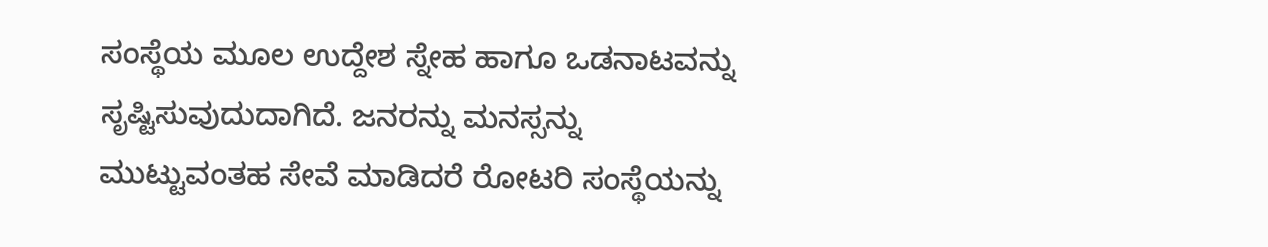ಸಂಸ್ಥೆಯ ಮೂಲ ಉದ್ದೇಶ ಸ್ನೇಹ ಹಾಗೂ ಒಡನಾಟವನ್ನು ಸೃಷ್ಟಿಸುವುದುದಾಗಿದೆ. ಜನರನ್ನು ಮನಸ್ಸನ್ನು ಮುಟ್ಟುವಂತಹ ಸೇವೆ ಮಾಡಿದರೆ ರೋಟರಿ ಸಂಸ್ಥೆಯನ್ನು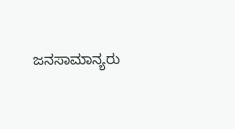ಜನಸಾಮಾನ್ಯರು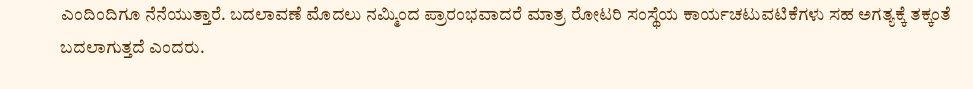ಎಂದಿಂದಿಗೂ ನೆನೆಯುತ್ತಾರೆ. ಬದಲಾವಣೆ ಮೊದಲು ನಮ್ಮಿಂದ ಪ್ರಾರಂಭವಾದರೆ ಮಾತ್ರ ರೋಟರಿ ಸಂಸ್ಥೆಯ ಕಾರ್ಯಚಟುವಟಿಕೆಗಳು ಸಹ ಅಗತ್ಯಕ್ಕೆ ತಕ್ಕಂತೆ ಬದಲಾಗುತ್ತದೆ ಎಂದರು.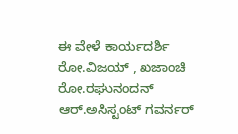ಈ ವೇಳೆ ಕಾರ್ಯದರ್ಶಿ ರೋ.ವಿಜಯ್ , ಖಜಾಂಚಿ ರೋ.ರಘುನಂದನ್ ಆರ್.ಅಸಿಸ್ಟಂಟ್ ಗವರ್ನರ್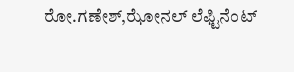ರೋ.ಗಣೇಶ್,ಝೋನಲ್ ಲೆಫ್ಟಿನೆಂಟ್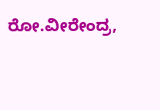ರೋ.ವೀರೇಂದ್ರ,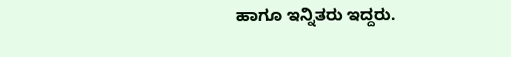ಹಾಗೂ ಇನ್ನಿತರು ಇದ್ದರು.